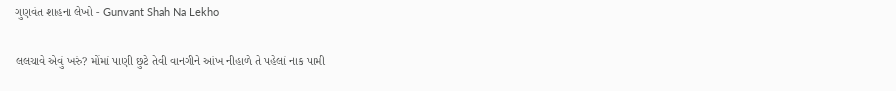ગુણવંત શાહના લેખો - Gunvant Shah Na Lekho

લલચાવે એવું ખરું? મોંમાં પાણી છુટે તેવી વાનગીને આંખ નીહાળે તે પહેલાં નાક પામી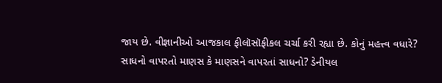જાય છે. વીજ્ઞાનીઓ આજકાલ ફીલૉસૉફીકલ ચર્ચા કરી રહ્યા છે. કોનું મહત્ત્વ વધારે? સાધનો વાપરતો માણસ કે માણસને વાપરતાં સાધનો? ડેનીયલ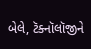બેલે, ટૅક્નૉલૉજીને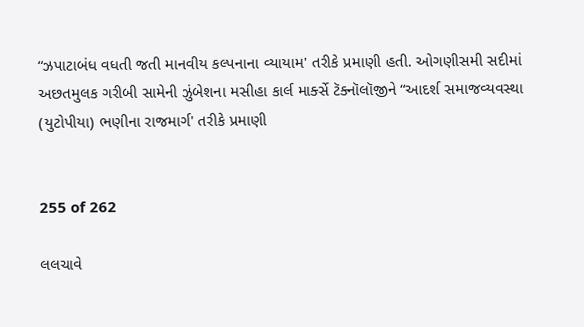“ઝપાટાબંધ વધતી જતી માનવીય કલ્પનાના વ્યાયામ' તરીકે પ્રમાણી હતી. ઓગણીસમી સદીમાં અછતમુલક ગરીબી સામેની ઝુંબેશના મસીહા કાર્લ માર્ક્સે ટૅક્નૉલૉજીને “આદર્શ સમાજવ્યવસ્થા (યુટોપીયા) ભણીના રાજમાર્ગ' તરીકે પ્રમાણી


255 of 262

લલચાવે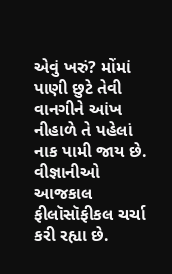એવું ખરું? મોંમાં પાણી છુટે તેવી વાનગીને આંખ નીહાળે તે પહેલાં નાક પામી જાય છે. વીજ્ઞાનીઓ આજકાલ ફીલૉસૉફીકલ ચર્ચા કરી રહ્યા છે.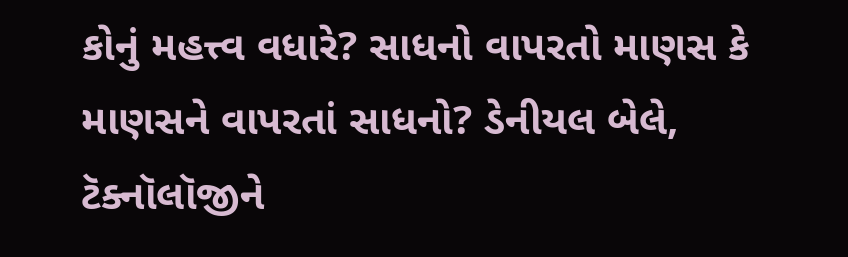કોનું મહત્ત્વ વધારે? સાધનો વાપરતો માણસ કે માણસને વાપરતાં સાધનો? ડેનીયલ બેલે, ટૅક્નૉલૉજીને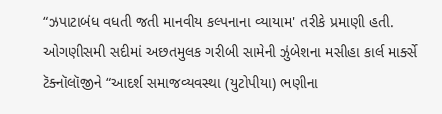“ઝપાટાબંધ વધતી જતી માનવીય કલ્પનાના વ્યાયામ' તરીકે પ્રમાણી હતી. ઓગણીસમી સદીમાં અછતમુલક ગરીબી સામેની ઝુંબેશના મસીહા કાર્લ માર્ક્સે ટૅક્નૉલૉજીને “આદર્શ સમાજવ્યવસ્થા (યુટોપીયા) ભણીના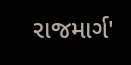રાજમાર્ગ'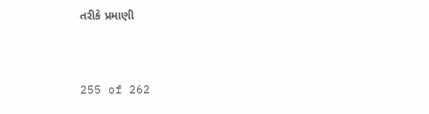તરીકે પ્રમાણી


255 of 262